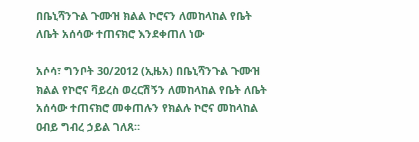በቤኒሻንጉል ጉሙዝ ክልል ኮሮናን ለመከላከል የቤት ለቤት አሰሳው ተጠናክሮ እንደቀጠለ ነው

አሶሳ፣ ግንቦት 30/2012 (ኢዜአ) በቤኒሻንጉል ጉሙዝ ክልል የኮሮና ቫይረስ ወረርሽኝን ለመከላከል የቤት ለቤት አሰሳው ተጠናክሮ መቀጠሉን የክልሉ ኮሮና መከላከል ዐብይ ግብረ ኃይል ገለጸ።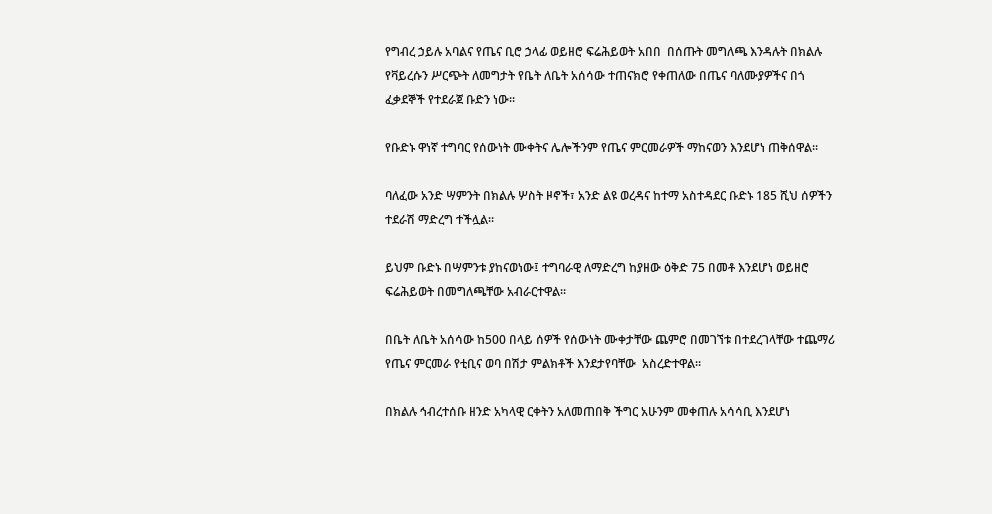የግብረ ኃይሉ አባልና የጤና ቢሮ ኃላፊ ወይዘሮ ፍሬሕይወት አበበ  በሰጡት መግለጫ እንዳሉት በክልሉ የቫይረሱን ሥርጭት ለመግታት የቤት ለቤት አሰሳው ተጠናክሮ የቀጠለው በጤና ባለሙያዎችና በጎ ፈቃደኞች የተደራጀ ቡድን ነው።

የቡድኑ ዋነኛ ተግባር የሰውነት ሙቀትና ሌሎችንም የጤና ምርመራዎች ማከናወን እንደሆነ ጠቅሰዋል።

ባለፈው አንድ ሣምንት በክልሉ ሦስት ዞኖች፣ አንድ ልዩ ወረዳና ከተማ አስተዳደር ቡድኑ 185 ሺህ ሰዎችን ተደራሽ ማድረግ ተችሏል።

ይህም ቡድኑ በሣምንቱ ያከናወነው፤ ተግባራዊ ለማድረግ ከያዘው ዕቅድ 75 በመቶ እንደሆነ ወይዘሮ ፍሬሕይወት በመግለጫቸው አብራርተዋል።

በቤት ለቤት አሰሳው ከ500 በላይ ሰዎች የሰውነት ሙቀታቸው ጨምሮ በመገኘቱ በተደረገላቸው ተጨማሪ የጤና ምርመራ የቲቢና ወባ በሽታ ምልክቶች እንደታየባቸው  አስረድተዋል።

በክልሉ ኅብረተሰቡ ዘንድ አካላዊ ርቀትን አለመጠበቅ ችግር አሁንም መቀጠሉ አሳሳቢ እንደሆነ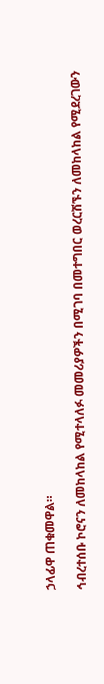ኃላፊዋ ጠቁመዋል።

ኅብረተሰቡ ኮሮናን ለመከላከል የሚተላለፉ መመሪያዎችን በሚገባ በመተግበር ወረርሽኙን ለመከላከል የሚደረገውን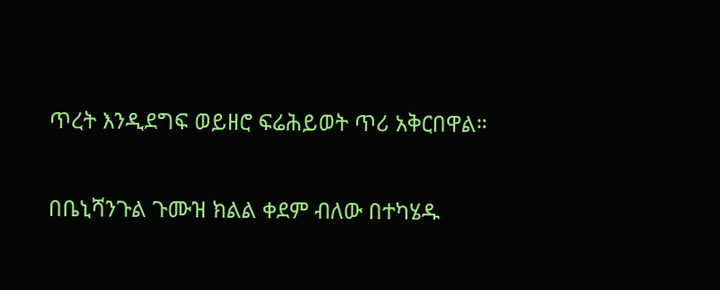ጥረት እንዲደግፍ ወይዘሮ ፍሬሕይወት ጥሪ አቅርበዋል።

በቤኒሻንጉል ጉሙዝ ክልል ቀደም ብለው በተካሄዱ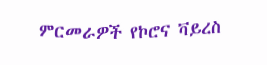ምርመራዎች የኮሮና ቫይረስ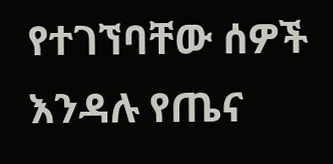የተገኘባቸው ሰዎች እንዳሉ የጤና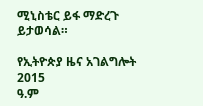ሚኒስቴር ይፋ ማድረጉ ይታወሳል።

የኢትዮጵያ ዜና አገልግሎት
2015
ዓ.ም